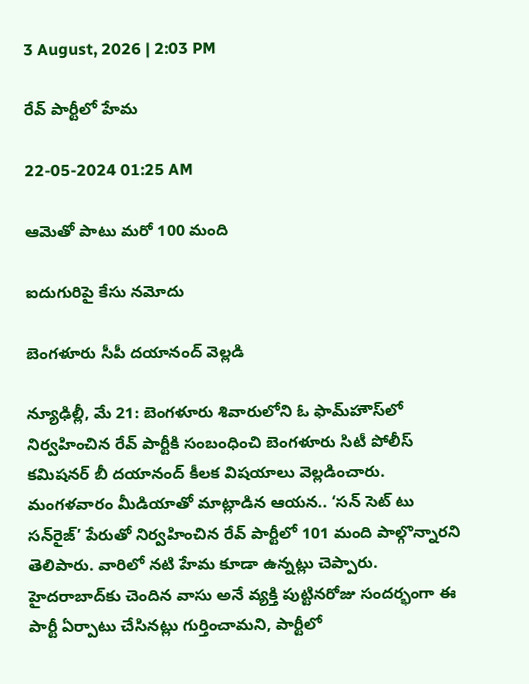3 August, 2026 | 2:03 PM

రేవ్ పార్టీలో హేమ

22-05-2024 01:25 AM

ఆమెతో పాటు మరో 100 మంది

ఐదుగురిపై కేసు నమోదు

బెంగళూరు సీపీ దయానంద్ వెల్లడి

న్యూఢిల్లీ, మే 21: బెంగళూరు శివారులోని ఓ ఫామ్‌హౌస్‌లో నిర్వహించిన రేవ్ పార్టీకి సంబంధించి బెంగళూరు సిటీ పోలీస్ కమిషనర్ బీ దయానంద్ కీలక విషయాలు వెల్లడించారు. మంగళవారం మీడియాతో మాట్లాడిన ఆయన.. ‘సన్ సెట్ టు సన్‌రైజ్’ పేరుతో నిర్వహించిన రేవ్ పార్టీలో 101 మంది పాల్గొన్నారని తెలిపారు. వారిలో నటి హేమ కూడా ఉన్నట్లు చెప్పారు. హైదరాబాద్‌కు చెందిన వాసు అనే వ్యక్తి పుట్టినరోజు సందర్భంగా ఈ పార్టీ ఏర్పాటు చేసినట్లు గుర్తించామని, పార్టీలో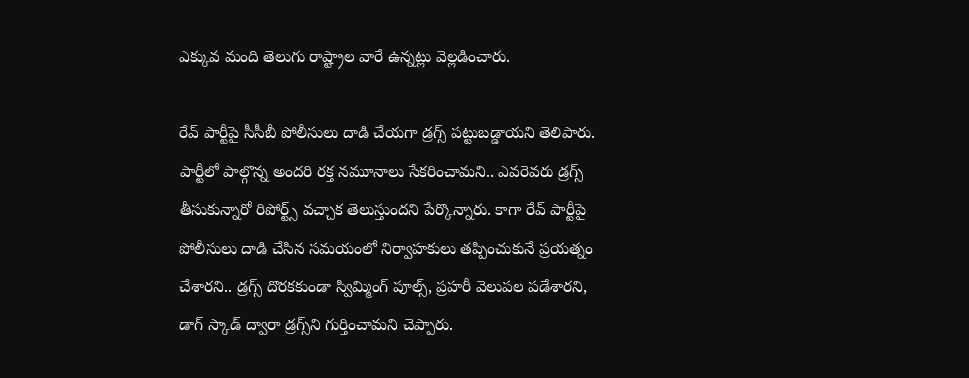ఎక్కువ మంది తెలుగు రాష్ట్రాల వారే ఉన్నట్లు వెల్లడించారు.

రేవ్ పార్టీపై సీసీబీ పోలీసులు దాడి చేయగా డ్రగ్స్ పట్టుబడ్డాయని తెలిపారు. పార్టీలో పాల్గొన్న అందరి రక్త నమూనాలు సేకరించామని.. ఎవరెవరు డ్రగ్స్ తీసుకున్నారో రిపోర్ట్స్ వచ్చాక తెలుస్తుందని పేర్కొన్నారు. కాగా రేవ్ పార్టీపై పోలీసులు దాడి చేసిన సమయంలో నిర్వాహకులు తప్పించుకునే ప్రయత్నం చేశారని.. డ్రగ్స్ దొరకకుండా స్విమ్మింగ్ పూల్స్, ప్రహరీ వెలుపల పడేశారని, డాగ్ స్కాడ్ ద్వారా డ్రగ్స్‌ని గుర్తించామని చెప్పారు.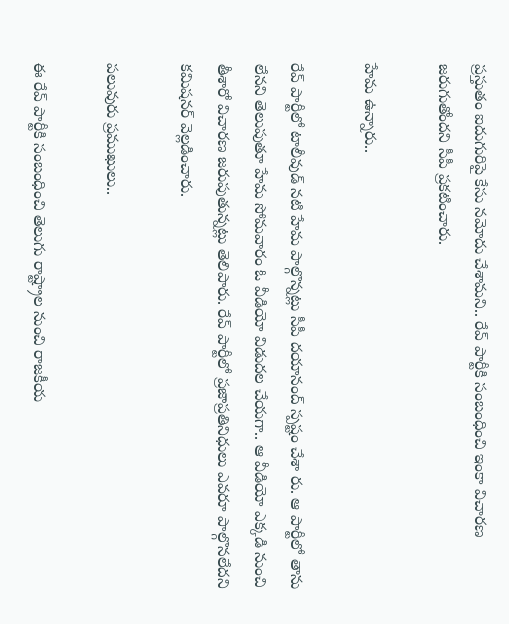ప్రస్తుతం ఐదుగురిపై కేసు నమోదు చేశామని.. రేవ్ పార్టీకి సంబంధించి ఇంకా విచారణ జరుగుతోందని సీపీ ప్రకటించారు.

హేమ ఉన్నారు..

రేవ్ పార్టీలో టాలీవుడ్ నటి హేమ పాల్గొన్నట్లు సీపీ దయానంద్ స్పష్టం చేశా రు. ఆ పార్టీలో తాను లేనని తెలుపుతూ హేమ సోమవారం ఓ వీడియో విడుదల చేయగా.. ఆ వీడియో ఎక్కడి నుంచి తీశారో విచారణ జరుపుతున్నట్లు తెలిపారు. రేవ్ పార్టీలో ప్రజాప్రతినిధులు ఎవరూ పాల్గొనలేదని కమిషనర్ వెల్లడించారు.

పలువురు ప్రముఖులు..

ఈ రేవ్ పార్టీకి సంబంధించి తెలుగు రాష్ట్రాల నుంచి రాజకీయ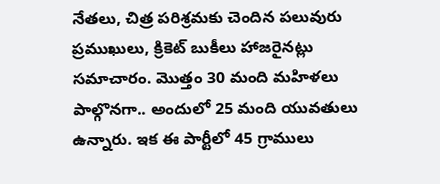నేతలు, చిత్ర పరిశ్రమకు చెందిన పలువురు ప్రముఖులు, క్రికెట్ బుకీలు హాజరైనట్లు సమాచారం. మొత్తం 30 మంది మహిళలు పాల్గొనగా.. అందులో 25 మంది యువతులు ఉన్నారు. ఇక ఈ పార్టీలో 45 గ్రాములు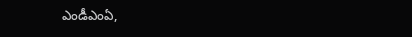ఎండీఎంఏ,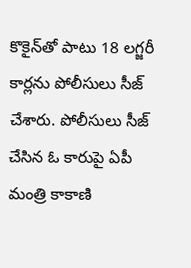కొకైన్‌తో పాటు 18 లగ్జరీ కార్లను పోలీసులు సీజ్ చేశారు. పోలీసులు సీజ్ చేసిన ఓ కారుపై ఏపీ మంత్రి కాకాణి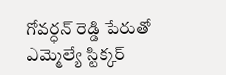గోవర్ధన్ రెడ్డి పేరుతో ఎమ్మెల్యే స్టిక్కర్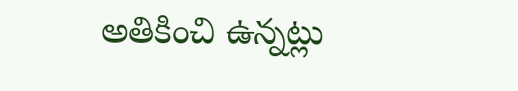అతికించి ఉన్నట్లు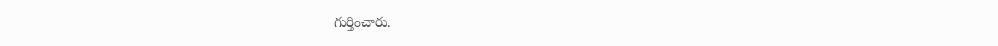గుర్తించారు.